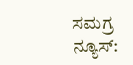ಸಮಗ್ರ ನ್ಯೂಸ್: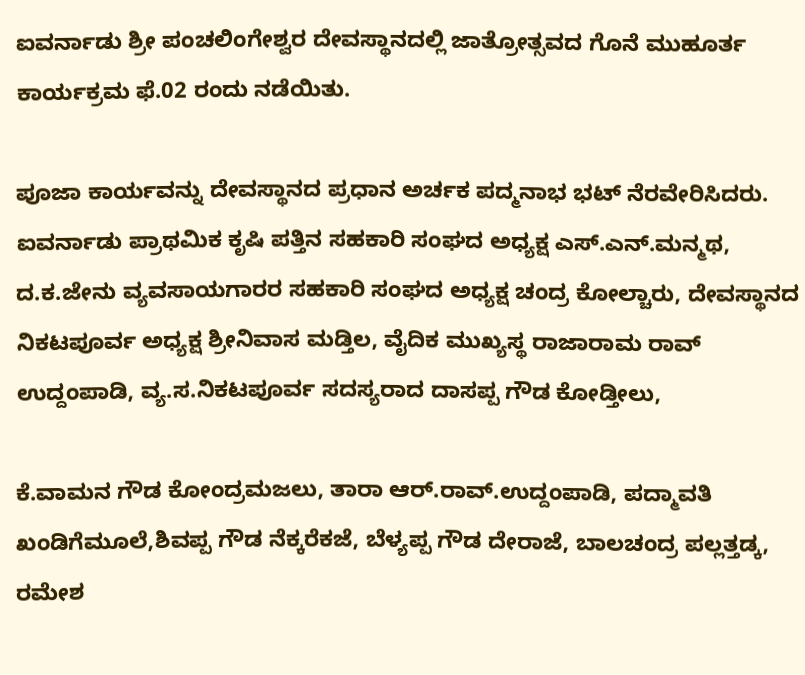ಐವರ್ನಾಡು ಶ್ರೀ ಪಂಚಲಿಂಗೇಶ್ವರ ದೇವಸ್ಥಾನದಲ್ಲಿ ಜಾತ್ರೋತ್ಸವದ ಗೊನೆ ಮುಹೂರ್ತ ಕಾರ್ಯಕ್ರಮ ಫೆ.02 ರಂದು ನಡೆಯಿತು.

ಪೂಜಾ ಕಾರ್ಯವನ್ನು ದೇವಸ್ಥಾನದ ಪ್ರಧಾನ ಅರ್ಚಕ ಪದ್ಮನಾಭ ಭಟ್ ನೆರವೇರಿಸಿದರು. ಐವರ್ನಾಡು ಪ್ರಾಥಮಿಕ ಕೃಷಿ ಪತ್ತಿನ ಸಹಕಾರಿ ಸಂಘದ ಅಧ್ಯಕ್ಷ ಎಸ್.ಎನ್.ಮನ್ಮಥ, ದ.ಕ.ಜೇನು ವ್ಯವಸಾಯಗಾರರ ಸಹಕಾರಿ ಸಂಘದ ಅಧ್ಯಕ್ಷ ಚಂದ್ರ ಕೋಲ್ಚಾರು, ದೇವಸ್ಥಾನದ ನಿಕಟಪೂರ್ವ ಅಧ್ಯಕ್ಷ ಶ್ರೀನಿವಾಸ ಮಡ್ತಿಲ, ವೈದಿಕ ಮುಖ್ಯಸ್ಥ ರಾಜಾರಾಮ ರಾವ್ ಉದ್ದಂಪಾಡಿ, ವ್ಯ.ಸ.ನಿಕಟಪೂರ್ವ ಸದಸ್ಯರಾದ ದಾಸಪ್ಪ ಗೌಡ ಕೋಡ್ತೀಲು,

ಕೆ.ವಾಮನ ಗೌಡ ಕೋಂದ್ರಮಜಲು, ತಾರಾ ಆರ್.ರಾವ್.ಉದ್ದಂಪಾಡಿ, ಪದ್ಮಾವತಿ ಖಂಡಿಗೆಮೂಲೆ,ಶಿವಪ್ಪ ಗೌಡ ನೆಕ್ಕರೆಕಜೆ, ಬೆಳ್ಯಪ್ಪ ಗೌಡ ದೇರಾಜೆ, ಬಾಲಚಂದ್ರ ಪಲ್ಲತ್ತಡ್ಕ, ರಮೇಶ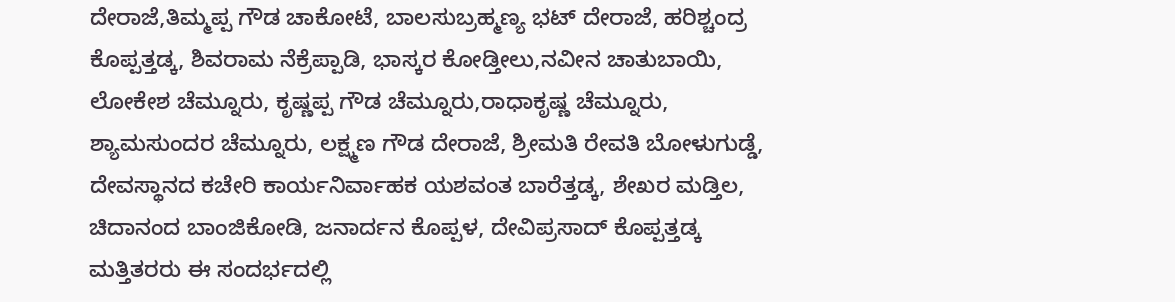ದೇರಾಜೆ,ತಿಮ್ಮಪ್ಪ ಗೌಡ ಚಾಕೋಟೆ, ಬಾಲಸುಬ್ರಹ್ಮಣ್ಯ ಭಟ್ ದೇರಾಜೆ, ಹರಿಶ್ಚಂದ್ರ ಕೊಪ್ಪತ್ತಡ್ಕ, ಶಿವರಾಮ ನೆಕ್ರೆಪ್ಪಾಡಿ, ಭಾಸ್ಕರ ಕೋಡ್ತೀಲು,ನವೀನ ಚಾತುಬಾಯಿ, ಲೋಕೇಶ ಚೆಮ್ನೂರು, ಕೃಷ್ಣಪ್ಪ ಗೌಡ ಚೆಮ್ನೂರು,ರಾಧಾಕೃಷ್ಣ ಚೆಮ್ನೂರು, ಶ್ಯಾಮಸುಂದರ ಚೆಮ್ನೂರು, ಲಕ್ಷ್ಮಣ ಗೌಡ ದೇರಾಜೆ, ಶ್ರೀಮತಿ ರೇವತಿ ಬೋಳುಗುಡ್ಡೆ, ದೇವಸ್ಥಾನದ ಕಚೇರಿ ಕಾರ್ಯನಿರ್ವಾಹಕ ಯಶವಂತ ಬಾರೆತ್ತಡ್ಕ, ಶೇಖರ ಮಡ್ತಿಲ, ಚಿದಾನಂದ ಬಾಂಜಿಕೋಡಿ, ಜನಾರ್ದನ ಕೊಪ್ಪಳ, ದೇವಿಪ್ರಸಾದ್ ಕೊಪ್ಪತ್ತಡ್ಕ ಮತ್ತಿತರರು ಈ ಸಂದರ್ಭದಲ್ಲಿ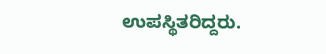ಉಪಸ್ಥಿತರಿದ್ದರು.